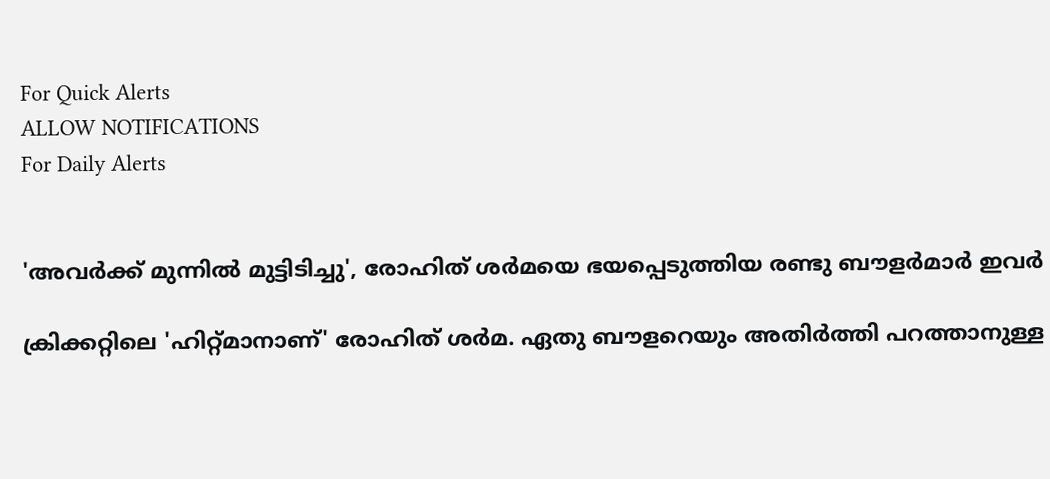For Quick Alerts
ALLOW NOTIFICATIONS
For Daily Alerts


'അവര്‍ക്ക് മുന്നില്‍ മുട്ടിടിച്ചു', രോഹിത് ശര്‍മയെ ഭയപ്പെടുത്തിയ രണ്ടു ബൗളര്‍മാര്‍ ഇവര്‍

ക്രിക്കറ്റിലെ 'ഹിറ്റ്മാനാണ്' രോഹിത് ശര്‍മ. ഏതു ബൗളറെയും അതിര്‍ത്തി പറത്താനുള്ള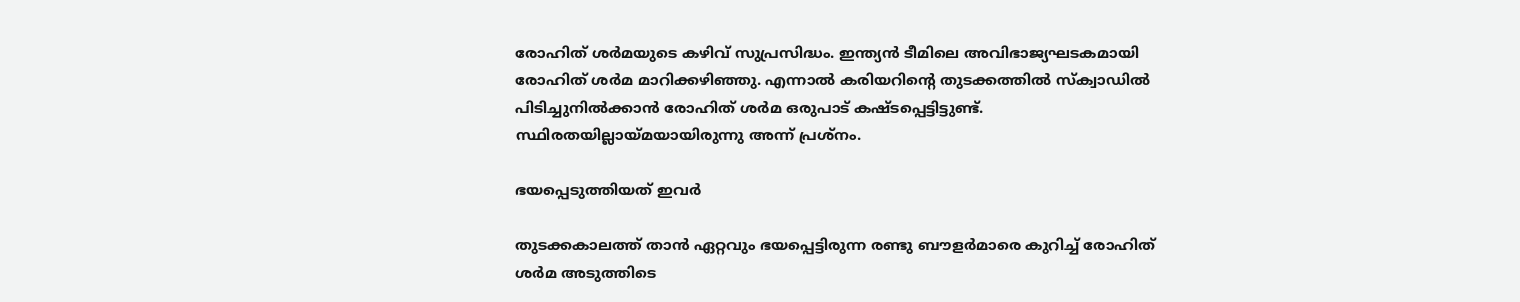രോഹിത് ശര്‍മയുടെ കഴിവ് സുപ്രസിദ്ധം. ഇന്ത്യന്‍ ടീമിലെ അവിഭാജ്യഘടകമായി രോഹിത് ശര്‍മ മാറിക്കഴിഞ്ഞു. എന്നാല്‍ കരിയറിന്റെ തുടക്കത്തില്‍ സ്‌ക്വാഡില്‍ പിടിച്ചുനില്‍ക്കാന്‍ രോഹിത് ശര്‍മ ഒരുപാട് കഷ്ടപ്പെട്ടിട്ടുണ്ട്. സ്ഥിരതയില്ലായ്മയായിരുന്നു അന്ന് പ്രശ്‌നം.

ഭയപ്പെടുത്തിയത് ഇവർ

തുടക്കകാലത്ത് താന്‍ ഏറ്റവും ഭയപ്പെട്ടിരുന്ന രണ്ടു ബൗളര്‍മാരെ കുറിച്ച് രോഹിത് ശര്‍മ അടുത്തിടെ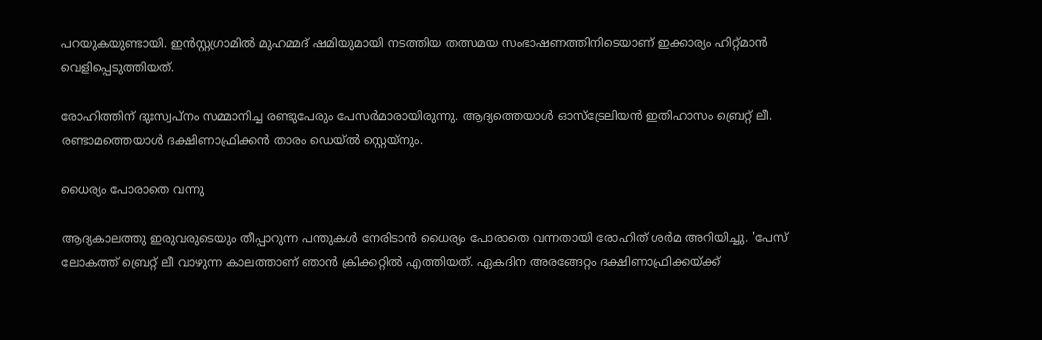പറയുകയുണ്ടായി. ഇന്‍സ്റ്റഗ്രാമില്‍ മുഹമ്മദ് ഷമിയുമായി നടത്തിയ തത്സമയ സംഭാഷണത്തിനിടെയാണ് ഇക്കാര്യം ഹിറ്റ്മാന്‍ വെളിപ്പെടുത്തിയത്.

രോഹിത്തിന് ദുഃസ്വപ്‌നം സമ്മാനിച്ച രണ്ടുപേരും പേസര്‍മാരായിരുന്നു. ആദ്യത്തെയാള്‍ ഓസ്‌ട്രേലിയന്‍ ഇതിഹാസം ബ്രെറ്റ് ലീ. രണ്ടാമത്തെയാള്‍ ദക്ഷിണാഫ്രിക്കന്‍ താരം ഡെയ്ല്‍ സ്റ്റെയ്‌നും.

ധൈര്യം പോരാതെ വന്നു

ആദ്യകാലത്തു ഇരുവരുടെയും തീപ്പാറുന്ന പന്തുകള്‍ നേരിടാന്‍ ധൈര്യം പോരാതെ വന്നതായി രോഹിത് ശര്‍മ അറിയിച്ചു. 'പേസ് ലോകത്ത് ബ്രെറ്റ് ലീ വാഴുന്ന കാലത്താണ് ഞാന്‍ ക്രിക്കറ്റില്‍ എത്തിയത്. ഏകദിന അരങ്ങേറ്റം ദക്ഷിണാഫ്രിക്കയ്ക്ക്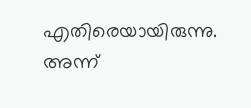എതിരെയായിരുന്നു. അന്ന്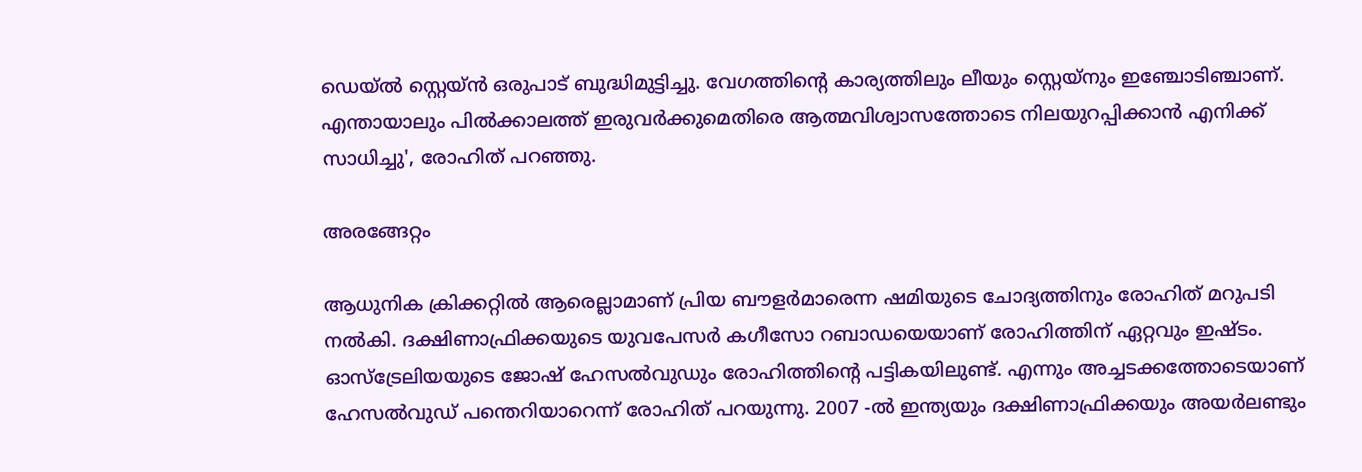ഡെയ്ല്‍ സ്റ്റെയ്ന്‍ ഒരുപാട് ബുദ്ധിമുട്ടിച്ചു. വേഗത്തിന്റെ കാര്യത്തിലും ലീയും സ്റ്റെയ്‌നും ഇഞ്ചോടിഞ്ചാണ്. എന്തായാലും പില്‍ക്കാലത്ത് ഇരുവര്‍ക്കുമെതിരെ ആത്മവിശ്വാസത്തോടെ നിലയുറപ്പിക്കാന്‍ എനിക്ക് സാധിച്ചു', രോഹിത് പറഞ്ഞു.

അരങ്ങേറ്റം

ആധുനിക ക്രിക്കറ്റില്‍ ആരെല്ലാമാണ് പ്രിയ ബൗളര്‍മാരെന്ന ഷമിയുടെ ചോദ്യത്തിനും രോഹിത് മറുപടി നല്‍കി. ദക്ഷിണാഫ്രിക്കയുടെ യുവപേസര്‍ കഗീസോ റബാഡയെയാണ് രോഹിത്തിന് ഏറ്റവും ഇഷ്ടം. ഓസ്‌ട്രേലിയയുടെ ജോഷ് ഹേസല്‍വുഡും രോഹിത്തിന്റെ പട്ടികയിലുണ്ട്. എന്നും അച്ചടക്കത്തോടെയാണ് ഹേസല്‍വുഡ് പന്തെറിയാറെന്ന് രോഹിത് പറയുന്നു. 2007 -ല്‍ ഇന്ത്യയും ദക്ഷിണാഫ്രിക്കയും അയര്‍ലണ്ടും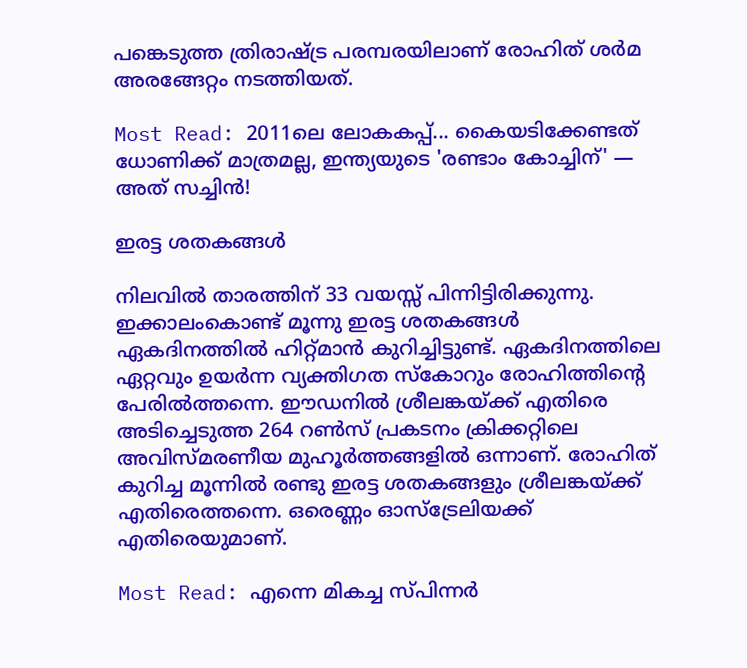പങ്കെടുത്ത ത്രിരാഷ്ട്ര പരമ്പരയിലാണ് രോഹിത് ശര്‍മ അരങ്ങേറ്റം നടത്തിയത്.

Most Read: 2011ലെ ലോകകപ്പ്... കൈയടിക്കേണ്ടത് ധോണിക്ക് മാത്രമല്ല, ഇന്ത്യയുടെ 'രണ്ടാം കോച്ചിന്' — അത് സച്ചിന്‍!

ഇരട്ട ശതകങ്ങൾ

നിലവില്‍ താരത്തിന് 33 വയസ്സ് പിന്നിട്ടിരിക്കുന്നു. ഇക്കാലംകൊണ്ട് മൂന്നു ഇരട്ട ശതകങ്ങള്‍ ഏകദിനത്തില്‍ ഹിറ്റ്മാന്‍ കുറിച്ചിട്ടുണ്ട്. ഏകദിനത്തിലെ ഏറ്റവും ഉയര്‍ന്ന വ്യക്തിഗത സ്‌കോറും രോഹിത്തിന്റെ പേരില്‍ത്തന്നെ. ഈഡനില്‍ ശ്രീലങ്കയ്ക്ക് എതിരെ അടിച്ചെടുത്ത 264 റണ്‍സ് പ്രകടനം ക്രിക്കറ്റിലെ അവിസ്മരണീയ മുഹൂര്‍ത്തങ്ങളില്‍ ഒന്നാണ്. രോഹിത് കുറിച്ച മൂന്നില്‍ രണ്ടു ഇരട്ട ശതകങ്ങളും ശ്രീലങ്കയ്ക്ക് എതിരെത്തന്നെ. ഒരെണ്ണം ഓസ്‌ട്രേലിയക്ക് എതിരെയുമാണ്.

Most Read: എന്നെ മികച്ച സ്പിന്നര്‍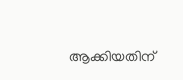ആക്കിയതിന്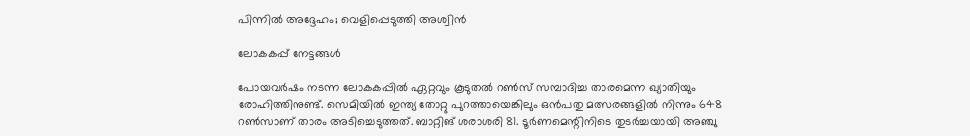പിന്നില്‍ അദ്ദേഹം; വെളിപ്പെടുത്തി അശ്വിന്‍

ലോകകപ്പ് നേട്ടങ്ങൾ

പോയവര്‍ഷം നടന്ന ലോകകപ്പില്‍ ഏറ്റവും കൂടുതല്‍ റണ്‍സ് സമ്പാദിച്ച താരമെന്ന ഖ്യാതിയും രോഹിത്തിനുണ്ട്. സെമിയില്‍ ഇന്ത്യ തോറ്റു പുറത്തായെങ്കിലും ഒന്‍പതു മത്സരങ്ങളില്‍ നിന്നും 648 റണ്‍സാണ് താരം അടിച്ചെടുത്തത്. ബാറ്റിങ് ശരാശരി 81. ടൂര്‍ണമെന്റിനിടെ തുടര്‍ച്ചയായി അഞ്ചു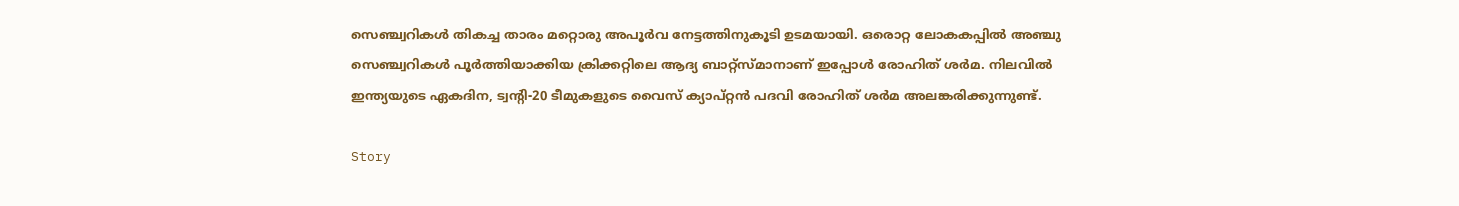സെഞ്ച്വറികള്‍ തികച്ച താരം മറ്റൊരു അപൂര്‍വ നേട്ടത്തിനുകൂടി ഉടമയായി. ഒരൊറ്റ ലോകകപ്പില്‍ അഞ്ചു സെഞ്ച്വറികള്‍ പൂര്‍ത്തിയാക്കിയ ക്രിക്കറ്റിലെ ആദ്യ ബാറ്റ്‌സ്മാനാണ് ഇപ്പോള്‍ രോഹിത് ശര്‍മ. നിലവില്‍ ഇന്ത്യയുടെ ഏകദിന, ട്വന്റി-20 ടീമുകളുടെ വൈസ് ക്യാപ്റ്റന്‍ പദവി രോഹിത് ശര്‍മ അലങ്കരിക്കുന്നുണ്ട്.

Story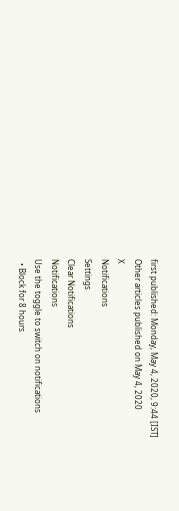first published: Monday, May 4, 2020, 9:44 [IST]
Other articles published on May 4, 2020
X
Notifications
Settings
Clear Notifications
Notifications
Use the toggle to switch on notifications
  • Block for 8 hours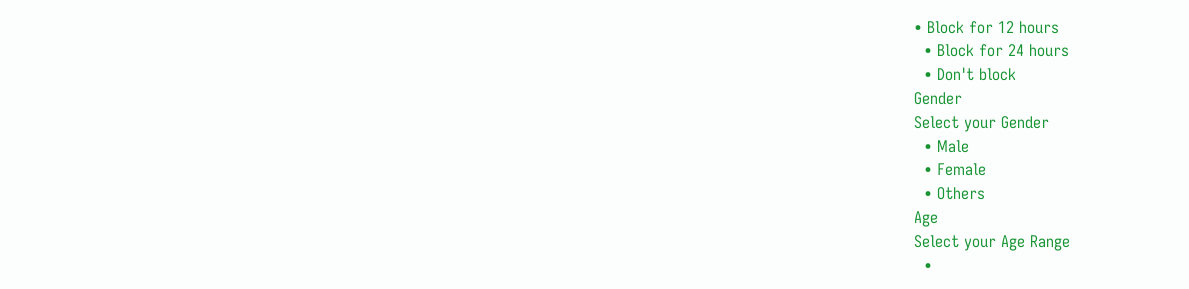• Block for 12 hours
  • Block for 24 hours
  • Don't block
Gender
Select your Gender
  • Male
  • Female
  • Others
Age
Select your Age Range
  •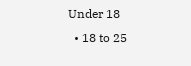Under 18
  • 18 to 25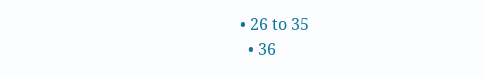• 26 to 35
  • 36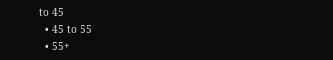to 45
  • 45 to 55
  • 55+